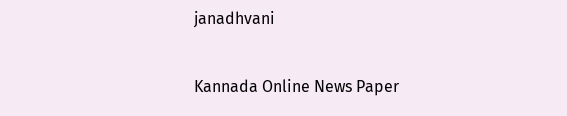janadhvani

Kannada Online News Paper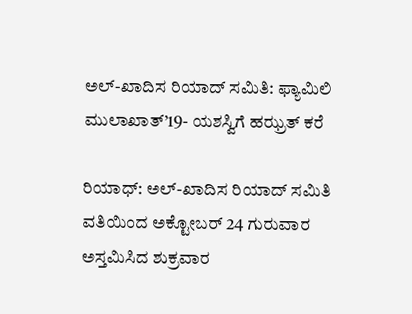ಅಲ್-ಖಾದಿಸ ರಿಯಾದ್ ಸಮಿತಿ: ಫ್ಯಾಮಿಲಿ ಮುಲಾಖಾತ್’19- ಯಶಸ್ವಿಗೆ ಹಝ್ರತ್ ಕರೆ

ರಿಯಾಧ್: ಅಲ್-ಖಾದಿಸ ರಿಯಾದ್ ಸಮಿತಿ ವತಿಯಿಂದ ಅಕ್ಟೋಬರ್ 24 ಗುರುವಾರ ಅಸ್ತಮಿಸಿದ ಶುಕ್ರವಾರ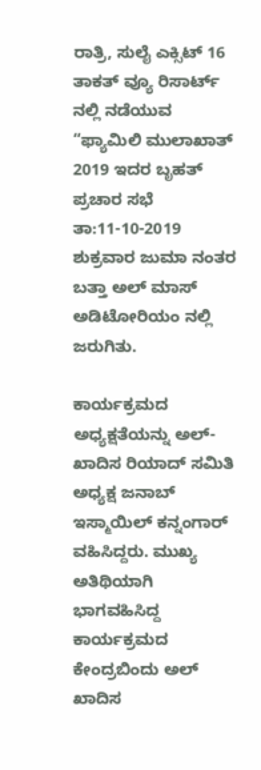ರಾತ್ರಿ, ಸುಲೈ ಎಕ್ಸಿಟ್ 16 ತಾಕತ್ ವ್ಯೂ ರಿಸಾರ್ಟ್ ನಲ್ಲಿ ನಡೆಯುವ “ಫ್ಯಾಮಿಲಿ ಮುಲಾಖಾತ್ 2019 ಇದರ ಬೃಹತ್ ಪ್ರಚಾರ ಸಭೆ ತಾ:11-10-2019 ಶುಕ್ರವಾರ ಜುಮಾ ನಂತರ ಬತ್ತಾ ಅಲ್ ಮಾಸ್ ಅಡಿಟೋರಿಯಂ ನಲ್ಲಿ ಜರುಗಿತು.

ಕಾರ್ಯಕ್ರಮದ ಅಧ್ಯಕ್ಷತೆಯನ್ನು ಅಲ್-ಖಾದಿಸ ರಿಯಾದ್ ಸಮಿತಿ ಅಧ್ಯಕ್ಷ ಜನಾಬ್ ಇಸ್ಮಾಯಿಲ್ ಕನ್ನಂಗಾರ್ ವಹಿಸಿದ್ದರು. ಮುಖ್ಯ ಅತಿಥಿಯಾಗಿ ಭಾಗವಹಿಸಿದ್ದ ಕಾರ್ಯಕ್ರಮದ ಕೇಂದ್ರಬಿಂದು ಅಲ್ ಖಾದಿಸ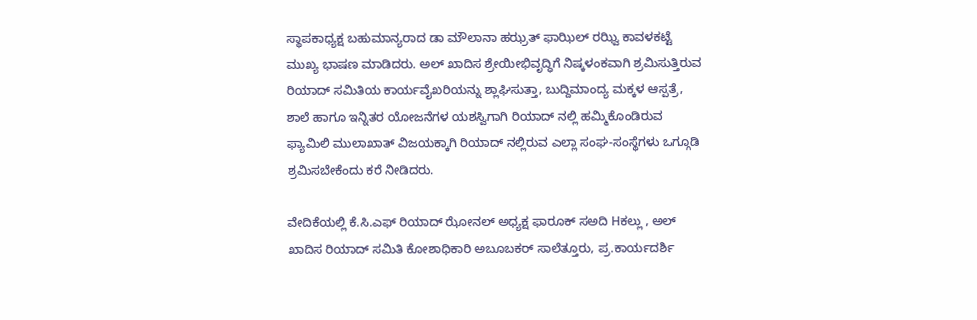ಸ್ಥಾಪಕಾಧ್ಯಕ್ಷ ಬಹುಮಾನ್ಯರಾದ ಡಾ ಮೌಲಾನಾ ಹಝ್ರತ್ ಫಾಝಿಲ್ ರಝ್ವಿ ಕಾವಳಕಟ್ಟೆ ಮುಖ್ಯ ಭಾಷಣ ಮಾಡಿದರು. ಅಲ್ ಖಾದಿಸ ಶ್ರೇಯೀಭಿವೃದ್ಧಿಗೆ ನಿಷ್ಕಳಂಕವಾಗಿ ಶ್ರಮಿಸುತ್ತಿರುವ ರಿಯಾದ್ ಸಮಿತಿಯ ಕಾರ್ಯವೈಖರಿಯನ್ನು ಶ್ಲಾಘಿಸುತ್ತಾ, ಬುದ್ದಿಮಾಂದ್ಯ ಮಕ್ಕಳ ಆಸ್ಪತ್ರೆ, ಶಾಲೆ ಹಾಗೂ ಇನ್ನಿತರ ಯೋಜನೆಗಳ ಯಶಸ್ವಿಗಾಗಿ ರಿಯಾದ್ ನಲ್ಲಿ ಹಮ್ಮಿಕೊಂಡಿರುವ ಫ್ಯಾಮಿಲಿ ಮುಲಾಖಾತ್ ವಿಜಯಕ್ಕಾಗಿ ರಿಯಾದ್ ನಲ್ಲಿರುವ ಎಲ್ಲಾ ಸಂಘ-ಸಂಸ್ಥೆಗಳು ಒಗ್ಗೂಡಿ ಶ್ರಮಿಸಬೇಕೆಂದು ಕರೆ ನೀಡಿದರು.

ವೇದಿಕೆಯಲ್ಲಿ ಕೆ.ಸಿ.ಎಫ್ ರಿಯಾದ್ ಝೋನಲ್ ಅಧ್ಯಕ್ಷ ಫಾರೂಕ್ ಸಅದಿ Hಕಲ್ಲು , ಅಲ್ ಖಾದಿಸ ರಿಯಾದ್ ಸಮಿತಿ ಕೋಶಾಧಿಕಾರಿ ಅಬೂಬಕರ್ ಸಾಲೆತ್ತೂರು, ಪ್ರ.ಕಾರ್ಯದರ್ಶಿ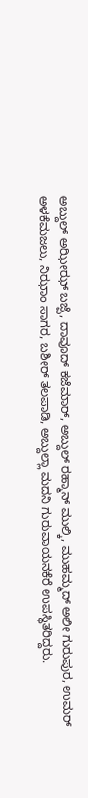ಅಬ್ದುಲ್ ಅಝೀಝ್ ಬಜ್ಪೆ, ದಾವೂದ್ ಕಜೆಮಾರ್, ಅಬ್ದುಲ್ ರಹ್ಮಾನ್ ಮುಲ್ಕಿ, ಮುಹಮ್ಮದ್ ಅಲೀ ಗುರುಪುರ, ಉಮರ್ ಅಳಕೆಮಜಲು, ನಿಝಾಂ ಸಾಗರ, ಬಶೀರ್ ತಲಪಾಡಿ, ಅಬ್ದುಲ್ಲಾ ಮದನಿ ಗುರುವಾಯನಕೆರೆ ಉಪಸ್ಥಿತರಿದ್ದರು.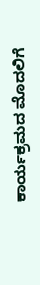ಕಾರ್ಯಕ್ರಮದ ಮೊದಲಿಗೆ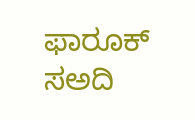ಫಾರೂಕ್ ಸಅದಿ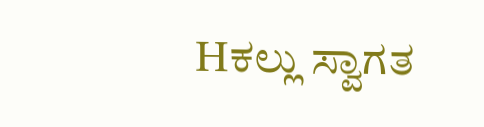Hಕಲ್ಲು ಸ್ವಾಗತ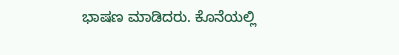ಭಾಷಣ ಮಾಡಿದರು. ಕೊನೆಯಲ್ಲಿ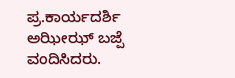ಪ್ರ.ಕಾರ್ಯದರ್ಶಿ ಅಝೀಝ್ ಬಜ್ಪೆ ವಂದಿಸಿದರು.